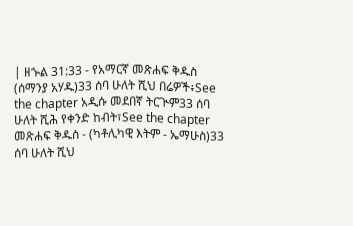| ዘኍል 31:33 - የአማርኛ መጽሐፍ ቅዱስ (ሰማንያ አሃዱ)33 ሰባ ሁለት ሺህ በሬዎች፥See the chapter አዲሱ መደበኛ ትርጒም33 ሰባ ሁለት ሺሕ የቀንድ ከብት፣See the chapter መጽሐፍ ቅዱስ - (ካቶሊካዊ እትም - ኤማሁስ)33 ሰባ ሁለት ሺህ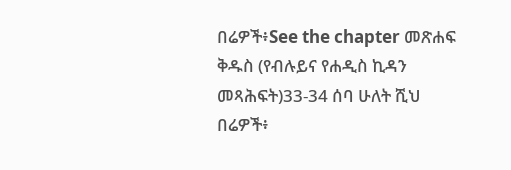በሬዎች፥See the chapter መጽሐፍ ቅዱስ (የብሉይና የሐዲስ ኪዳን መጻሕፍት)33-34 ሰባ ሁለት ሺህ በሬዎች፥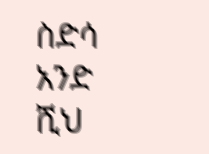ስድሳ አንድ ሺህ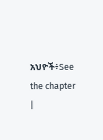አህዮች፥See the chapter |